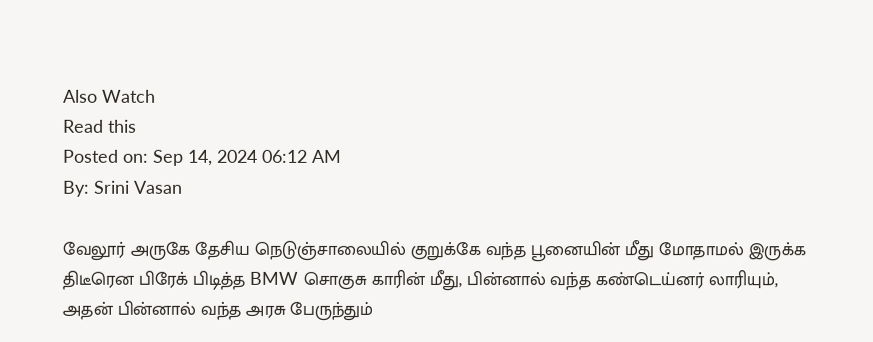Also Watch
Read this
Posted on: Sep 14, 2024 06:12 AM
By: Srini Vasan

வேலூர் அருகே தேசிய நெடுஞ்சாலையில் குறுக்கே வந்த பூனையின் மீது மோதாமல் இருக்க திடீரென பிரேக் பிடித்த BMW சொகுசு காரின் மீது, பின்னால் வந்த கண்டெய்னர் லாரியும், அதன் பின்னால் வந்த அரசு பேருந்தும்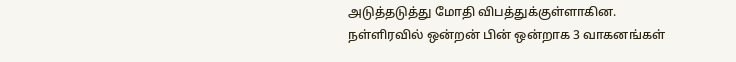அடுத்தடுத்து மோதி விபத்துக்குள்ளாகின.
நள்ளிரவில் ஒன்றன் பின் ஒன்றாக 3 வாகனங்கள்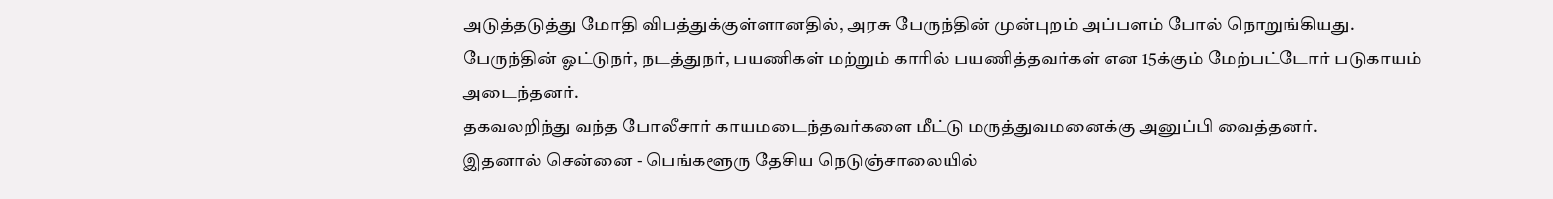அடுத்தடுத்து மோதி விபத்துக்குள்ளானதில், அரசு பேருந்தின் முன்புறம் அப்பளம் போல் நொறுங்கியது.
பேருந்தின் ஓட்டுநர், நடத்துநர், பயணிகள் மற்றும் காரில் பயணித்தவர்கள் என 15க்கும் மேற்பட்டோர் படுகாயம் அடைந்தனர்.
தகவலறிந்து வந்த போலீசார் காயமடைந்தவர்களை மீட்டு மருத்துவமனைக்கு அனுப்பி வைத்தனர்.
இதனால் சென்னை - பெங்களூரு தேசிய நெடுஞ்சாலையில்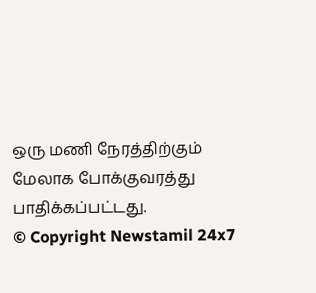ஒரு மணி நேரத்திற்கும் மேலாக போக்குவரத்து பாதிக்கப்பட்டது.
© Copyright Newstamil 24x7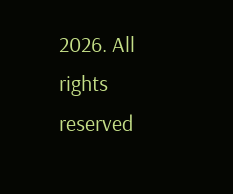2026. All rights reserved